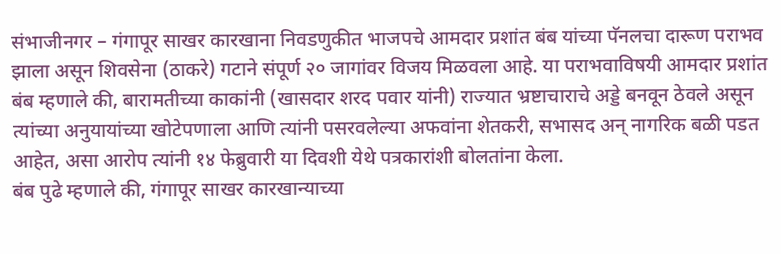संभाजीनगर – गंगापूर साखर कारखाना निवडणुकीत भाजपचे आमदार प्रशांत बंब यांच्या पॅनलचा दारूण पराभव झाला असून शिवसेना (ठाकरे) गटाने संपूर्ण २० जागांवर विजय मिळवला आहे. या पराभवाविषयी आमदार प्रशांत बंब म्हणाले की, बारामतीच्या काकांनी (खासदार शरद पवार यांनी) राज्यात भ्रष्टाचाराचे अड्डे बनवून ठेवले असून त्यांच्या अनुयायांच्या खोटेपणाला आणि त्यांनी पसरवलेल्या अफवांना शेतकरी, सभासद अन् नागरिक बळी पडत आहेत, असा आरोप त्यांनी १४ फेब्रुवारी या दिवशी येथे पत्रकारांशी बोलतांना केला.
बंब पुढे म्हणाले की, गंगापूर साखर कारखान्याच्या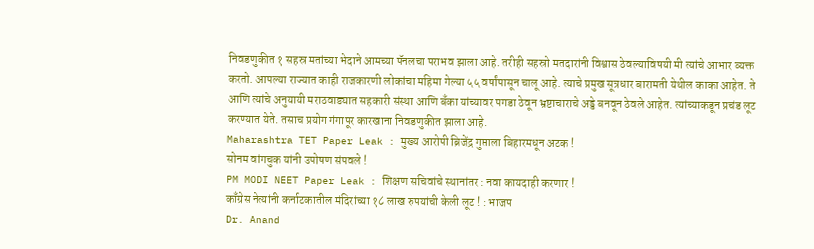निवडणुकीत १ सहस्र मतांच्या भेदाने आमच्या पॅनलचा पराभव झाला आहे. तरीही सहस्रो मतदारांनी विश्वास ठेवल्याविषयी मी त्यांचे आभार व्यक्त करतो. आपल्या राज्यात काही राजकारणी लोकांचा महिमा गेल्या ५५ वर्षांपासून चालू आहे. त्याचे प्रमुख सूत्रधार बारामती येथील काका आहेत. ते आणि त्यांचे अनुयायी मराठवाड्यात सहकारी संस्था आणि बँका यांच्यावर पगडा ठेवून भ्रष्टाचाराचे अड्डे बनवून ठेवले आहेत. त्यांच्याकडून प्रचंड लूट करण्यात येते. तसाच प्रयोग गंगापूर कारखाना निवडणुकीत झाला आहे.
Maharashtra TET Paper Leak : मुख्य आरोपी ब्रिजेंद्र गुप्ताला बिहारमधून अटक !
सोनम वांगचुक यांनी उपोषण संपवले !
PM MODI NEET Paper Leak : शिक्षण सचिवांचे स्थानांतर : नवा कायदाही करणार !
काँग्रेस नेत्यांनी कर्नाटकातील मंदिरांच्या १८ लाख रुपयांची केली लूट ! : भाजप
Dr. Anand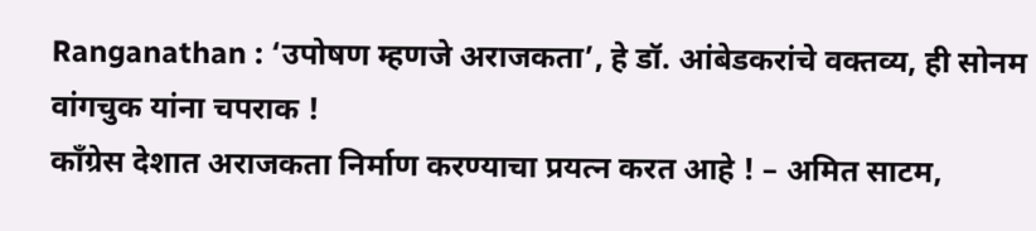Ranganathan : ‘उपोषण म्हणजे अराजकता’, हे डॉ. आंबेडकरांचे वक्तव्य, ही सोनम वांगचुक यांना चपराक !
काँग्रेस देशात अराजकता निर्माण करण्याचा प्रयत्न करत आहे ! – अमित साटम,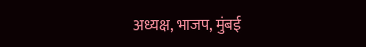अध्यक्ष, भाजप, मुंबई